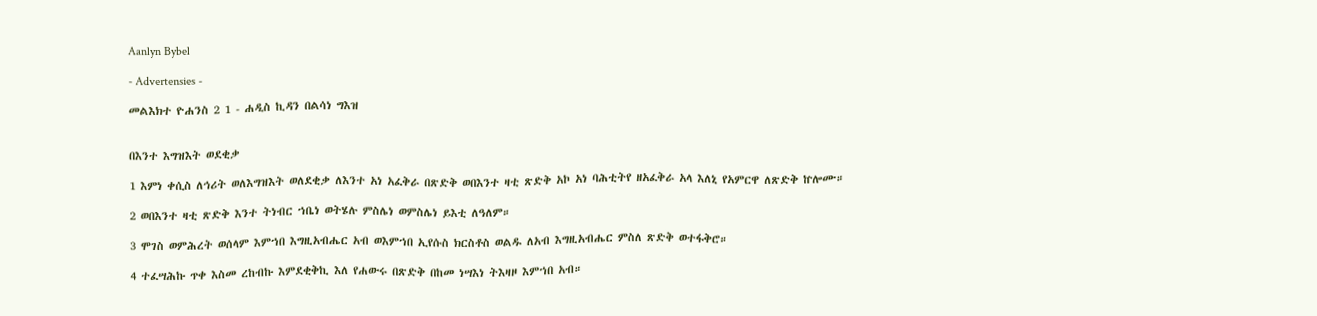Aanlyn Bybel

- Advertensies -

መልእክተ ዮሐንስ 2 1 - ሐዲስ ኪዳን በልሳነ ግእዝ


በእንተ እግዝእት ወደቂቃ

1 እምነ ቀሲስ ለኅሪት ወለእግዝእት ወለደቂቃ ለእንተ አነ አፈቅራ በጽድቅ ወበእንተ ዛቲ ጽድቅ አኮ አነ ባሕቲትየ ዘአፈቅራ አላ እለኒ የአምርዋ ለጽድቅ ኵሎሙ።

2 ወበእንተ ዛቲ ጽድቅ እንተ ትነብር ኀቤነ ወትሄሉ ምስሌነ ወምስሌነ ይእቲ ለዓለም።

3 ሞገስ ወምሕረት ወሰላም እምኀበ እግዚአብሔር አብ ወእምኀበ ኢየሱስ ክርስቶስ ወልዱ ለአብ እግዚአብሔር ምስለ ጽድቅ ወተፋቅሮ።

4 ተፈሣሕኩ ጥቀ እስመ ረከብኩ እምደቂቅኪ እለ የሐውሩ በጽድቅ በከመ ነሣእነ ትእዛዞ እምኀበ አብ።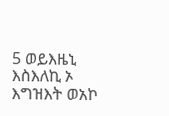5 ወይእዜኒ እስእለኪ ኦ እግዝእት ወአኮ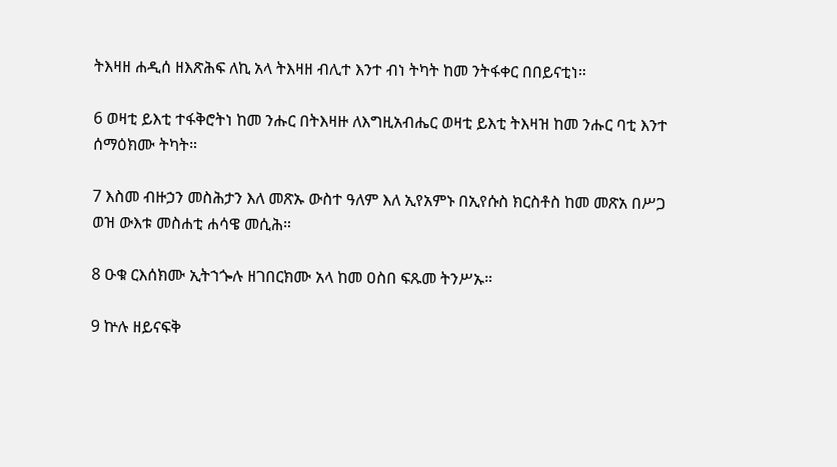ትእዛዘ ሐዲሰ ዘእጽሕፍ ለኪ አላ ትእዛዘ ብሊተ እንተ ብነ ትካት ከመ ንትፋቀር በበይናቲነ።

6 ወዛቲ ይእቲ ተፋቅሮትነ ከመ ንሑር በትእዛዙ ለእግዚአብሔር ወዛቲ ይእቲ ትእዛዝ ከመ ንሑር ባቲ እንተ ሰማዕክሙ ትካት።

7 እስመ ብዙኃን መስሕታን እለ መጽኡ ውስተ ዓለም እለ ኢየአምኑ በኢየሱስ ክርስቶስ ከመ መጽአ በሥጋ ወዝ ውእቱ መስሐቲ ሐሳዌ መሲሕ።

8 ዑቁ ርእሰክሙ ኢትኀጐሉ ዘገበርክሙ አላ ከመ ዐስበ ፍጹመ ትንሥኡ።

9 ኵሉ ዘይናፍቅ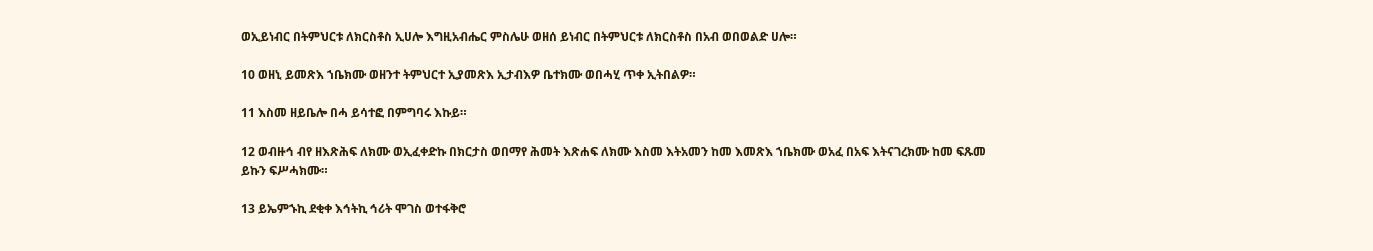ወኢይነብር በትምህርቱ ለክርስቶስ ኢሀሎ እግዚአብሔር ምስሌሁ ወዘሰ ይነብር በትምህርቱ ለክርስቶስ በአብ ወበወልድ ሀሎ።

10 ወዘኒ ይመጽእ ኀቤክሙ ወዘንተ ትምህርተ ኢያመጽእ ኢታብእዎ ቤተክሙ ወበሓሂ ጥቀ ኢትበልዎ።

11 እስመ ዘይቤሎ በሓ ይሳተፎ በምግባሩ እኩይ።

12 ወብዙኅ ብየ ዘእጽሕፍ ለክሙ ወኢፈቀድኩ በክርታስ ወበማየ ሕመት እጽሐፍ ለክሙ እስመ እትአመን ከመ እመጽእ ኀቤክሙ ወአፈ በአፍ እትናገረክሙ ከመ ፍጹመ ይኩን ፍሥሓክሙ።

13 ይኤምኁኪ ደቂቀ እኅትኪ ኅሪት ሞገስ ወተፋቅሮ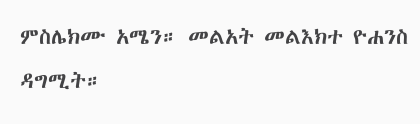ምስሌክሙ አሜን። መልአት መልእክተ ዮሐንስ ዳግሚት።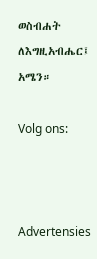ወስብሐት ለእግዚአብሔር፤ አሜን።

Volg ons:



Advertensies